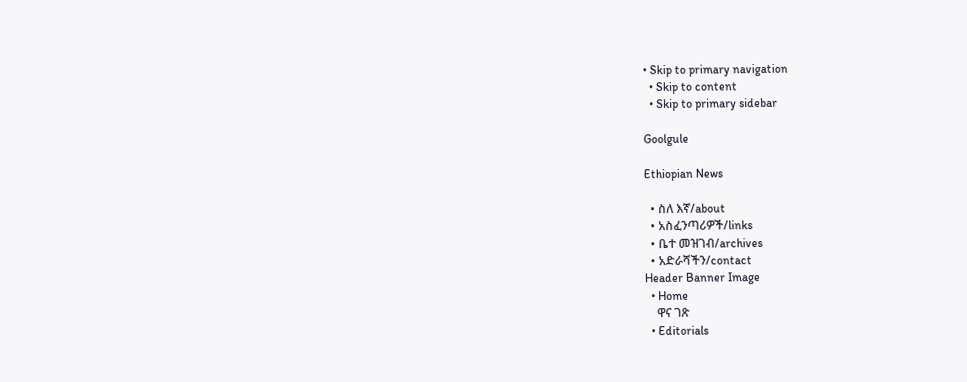• Skip to primary navigation
  • Skip to content
  • Skip to primary sidebar

Goolgule

Ethiopian News

  • ስለ እኛ/about
  • አስፈንጣሪዎች/links
  • ቤተ መዝገብ/archives
  • አድራሻችን/contact
Header Banner Image
  • Home
    ዋና ገጽ
  • Editorials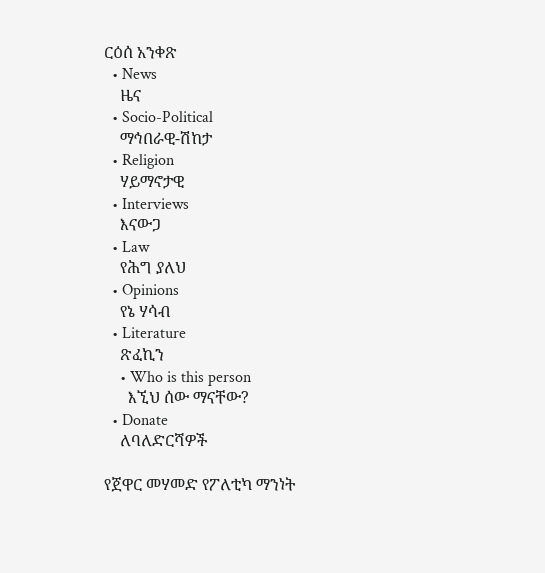ርዕሰ አንቀጽ
  • News
    ዜና
  • Socio-Political
    ማኅበራዊ-ሽከታ
  • Religion
    ሃይማኖታዊ
  • Interviews
    እናውጋ
  • Law
    የሕግ ያለህ
  • Opinions
    የኔ ሃሳብ
  • Literature
    ጽፈኪን
    • Who is this person
      እኚህ ሰው ማናቸው?
  • Donate
    ለባለድርሻዎች

የጀዋር መሃመድ የፖለቲካ ማንነት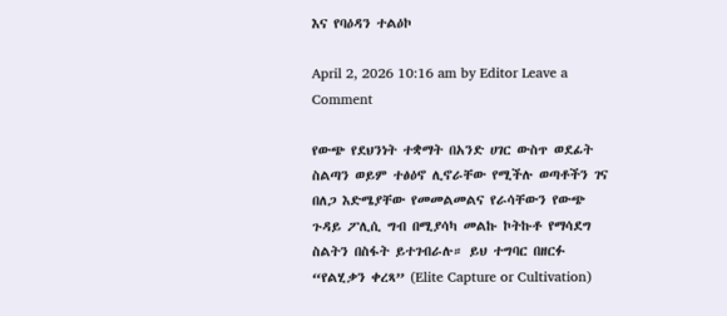እና የባዕዳን ተልዕኮ

April 2, 2026 10:16 am by Editor Leave a Comment

የውጭ የደህንነት ተቋማት በአንድ ሀገር ውስጥ ወደፊት ስልጣን ወይም ተፅዕኖ ሊኖራቸው የሚችሉ ወጣቶችን ገና በለጋ እድሜያቸው የመመልመልና የራሳቸውን የውጭ ጉዳይ ፖሊሲ ግብ በሚያሳካ መልኩ ኮትኩቶ የማሳደግ ስልትን በስፋት ይተገብራሉ። ይህ ተግባር በዘርፉ “የልሂቃን ቀረጻ” (Elite Capture or Cultivation)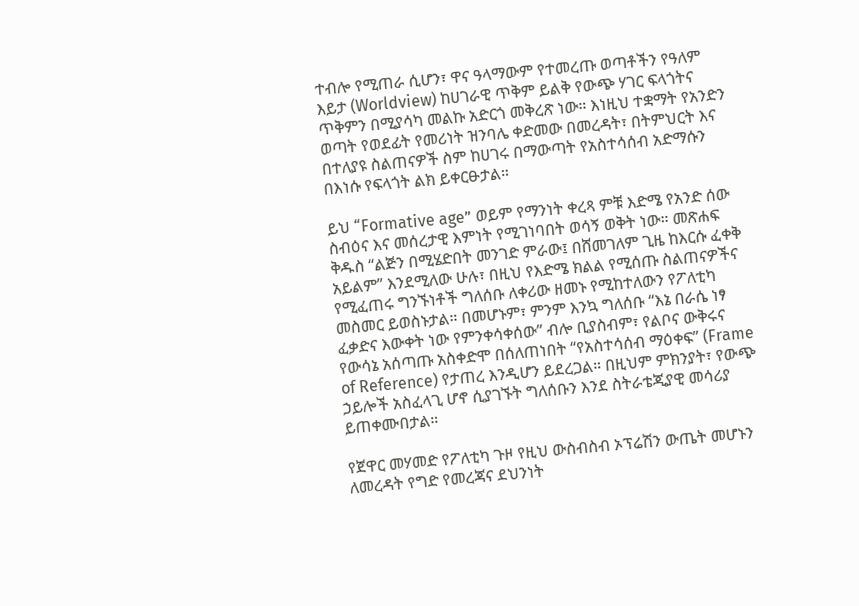ተብሎ የሚጠራ ሲሆን፣ ዋና ዓላማውም የተመረጡ ወጣቶችን የዓለም እይታ (Worldview) ከሀገራዊ ጥቅም ይልቅ የውጭ ሃገር ፍላጎትና ጥቅምን በሚያሳካ መልኩ አድርጎ መቅረጽ ነው። እነዚህ ተቋማት የአንድን ወጣት የወደፊት የመሪነት ዝንባሌ ቀድመው በመረዳት፣ በትምህርት እና በተለያዩ ስልጠናዎች ስም ከሀገሩ በማውጣት የአስተሳሰብ አድማሱን በእነሱ የፍላጎት ልክ ይቀርፁታል።

ይህ “Formative age” ወይም የማንነት ቀረጻ ምቹ እድሜ የአንድ ሰው ስብዕና እና መሰረታዊ እምነት የሚገነባበት ወሳኝ ወቅት ነው። መጽሐፍ ቅዱስ “ልጅን በሚሄድበት መንገድ ምራው፤ በሸመገለም ጊዜ ከእርሱ ፈቀቅ አይልም” እንደሚለው ሁሉ፣ በዚህ የእድሜ ክልል የሚሰጡ ስልጠናዎችና የሚፈጠሩ ግንኙነቶች ግለሰቡ ለቀሪው ዘመኑ የሚከተለውን የፖለቲካ መስመር ይወስኑታል። በመሆኑም፣ ምንም እንኳ ግለሰቡ “እኔ በራሴ ነፃ ፈቃድና እውቀት ነው የምንቀሳቀሰው” ብሎ ቢያስብም፣ የልቦና ውቅሩና የውሳኔ አሰጣጡ አስቀድሞ በሰለጠነበት “የአስተሳሰብ ማዕቀፍ” (Frame of Reference) የታጠረ እንዲሆን ይደረጋል። በዚህም ምክንያት፣ የውጭ ኃይሎች አስፈላጊ ሆኖ ሲያገኙት ግለሰቡን እንደ ስትራቴጂያዊ መሳሪያ ይጠቀሙበታል።

የጀዋር መሃመድ የፖለቲካ ጉዞ የዚህ ውስብስብ ኦፕሬሽን ውጤት መሆኑን ለመረዳት የግድ የመረጃና ደህንነት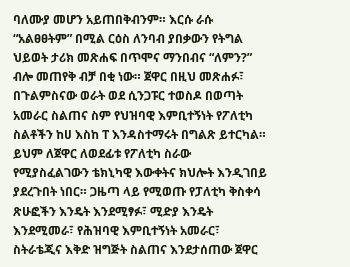ባለሙያ መሆን አይጠበቅብንም። እርሱ ራሱ “አልፀፀትም” በሚል ርዕስ ለንባብ ያበቃውን የትግል ህይወት ታሪክ መጽሐፍ በጥሞና ማንበብና “ለምን?” ብሎ መጠየቅ ብቻ በቂ ነው። ጀዋር በዚህ መጽሐፉ፣ በጉልምስናው ወራት ወደ ሲንጋፑር ተወስዶ በወጣት አመራር ስልጠና ስም የህዝባዊ እምቢተኝነት የፖለቲካ ስልቶችን ከሀ እስከ ፐ እንዳስተማሩት በግልጽ ይተርካል። ይህም ለጀዋር ለወደፊቱ የፖለቲካ ስራው የሚያስፈልገውን ቴክኒካዊ እውቀትና ክህሎት እንዲገበይ ያደረጉበት ነበር። ጋዜጣ ላይ የሚወጡ የፓለቲካ ቅስቀሳ ጽሁፎችን እንዴት እንደሚፃፉ፣ ሚድያ እንዴት እንደሚመራ፣ የሕዝባዊ እምቢተኝነት አመራር፣ ስትራቴጂና እቅድ ዝግጅት ስልጠና እንደታሰጠው ጀዋር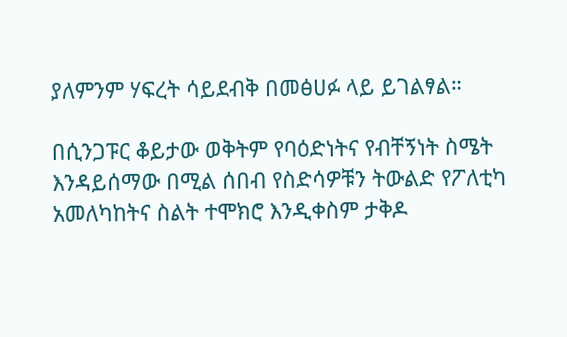ያለምንም ሃፍረት ሳይደብቅ በመፅሀፉ ላይ ይገልፃል።

በሲንጋፑር ቆይታው ወቅትም የባዕድነትና የብቸኝነት ስሜት እንዳይሰማው በሚል ሰበብ የስድሳዎቹን ትውልድ የፖለቲካ አመለካከትና ስልት ተሞክሮ እንዲቀስም ታቅዶ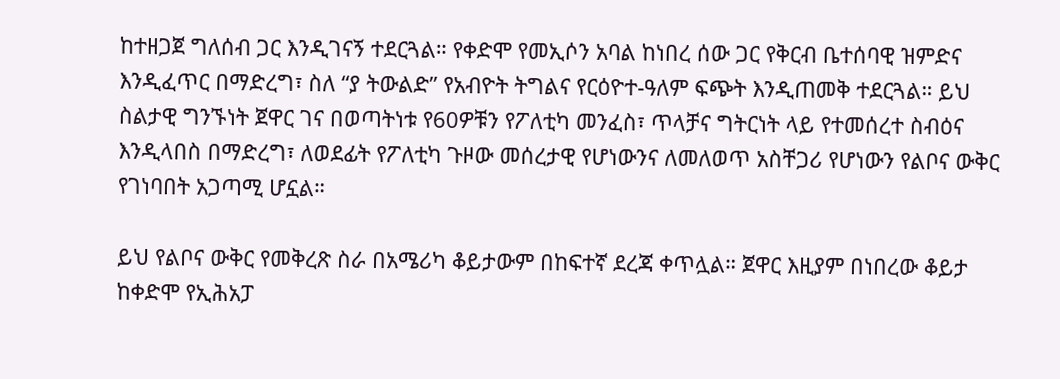ከተዘጋጀ ግለሰብ ጋር እንዲገናኝ ተደርጓል። የቀድሞ የመኢሶን አባል ከነበረ ሰው ጋር የቅርብ ቤተሰባዊ ዝምድና እንዲፈጥር በማድረግ፣ ስለ “ያ ትውልድ” የአብዮት ትግልና የርዕዮተ-ዓለም ፍጭት እንዲጠመቅ ተደርጓል። ይህ ስልታዊ ግንኙነት ጀዋር ገና በወጣትነቱ የ60ዎቹን የፖለቲካ መንፈስ፣ ጥላቻና ግትርነት ላይ የተመሰረተ ስብዕና እንዲላበስ በማድረግ፣ ለወደፊት የፖለቲካ ጉዞው መሰረታዊ የሆነውንና ለመለወጥ አስቸጋሪ የሆነውን የልቦና ውቅር የገነባበት አጋጣሚ ሆኗል።

ይህ የልቦና ውቅር የመቅረጽ ስራ በአሜሪካ ቆይታውም በከፍተኛ ደረጃ ቀጥሏል። ጀዋር እዚያም በነበረው ቆይታ ከቀድሞ የኢሕአፓ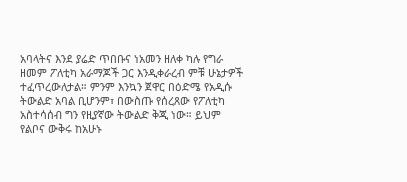አባላትና እንደ ያሬድ ጥበቡና ነአመን ዘለቀ ካሉ የግራ ዘመም ፖለቲካ አራማጆች ጋር እንዲቀራረብ ምቹ ሁኔታዎች ተፈጥረውለታል። ምንም እንኳን ጀዋር በዕድሜ የአዲሱ ትውልድ አባል ቢሆንም፣ በውስጡ የሰረጸው የፖለቲካ አስተሳሰብ ግን የዚያኛው ትውልድ ቅጂ ነው። ይህም የልቦና ውቅሩ ከአሁኑ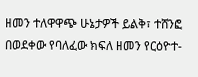ዘመን ተለዋዋጭ ሁኔታዎች ይልቅ፣ ተሸንፎ በወደቀው የባለፈው ክፍለ ዘመን የርዕዮተ-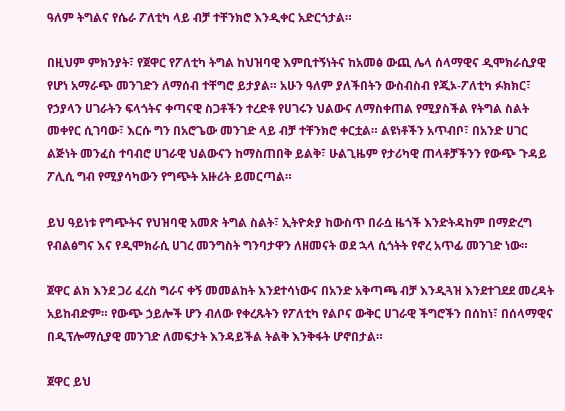ዓለም ትግልና የሴራ ፖለቲካ ላይ ብቻ ተቸንክሮ እንዲቀር አድርጎታል።

በዚህም ምክንያት፣ የጀዋር የፖለቲካ ትግል ከህዝባዊ እምቢተኝነትና ከአመፅ ውጪ ሌላ ሰላማዊና ዲሞክራሲያዊ የሆነ አማራጭ መንገድን ለማሰብ ተቸግሮ ይታያል። አሁን ዓለም ያለችበትን ውስብስብ የጂኦ-ፖለቲካ ፉክክር፣ የኃያላን ሀገራትን ፍላጎትና ቀጣናዊ ስጋቶችን ተረድቶ የሀገሩን ህልውና ለማስቀጠል የሚያስችል የትግል ስልት መቀየር ሲገባው፣ እርሱ ግን በአሮጌው መንገድ ላይ ብቻ ተቸንክሮ ቀርቷል። ልዩነቶችን አጥብቦ፣ በአንድ ሀገር ልጅነት መንፈስ ተባብሮ ሀገራዊ ህልውናን ከማስጠበቅ ይልቅ፣ ሁልጊዜም የታሪካዊ ጠላቶቻችንን የውጭ ጉዳይ ፖሊሲ ግብ የሚያሳካውን የግጭት አዙሪት ይመርጣል።

ይህ ዓይነቱ የግጭትና የህዝባዊ አመጽ ትግል ስልት፣ ኢትዮጵያ ከውስጥ በራሷ ዜጎች እንድትዳከም በማድረግ የብልፅግና እና የዲሞክራሲ ሀገረ መንግስት ግንባታዋን ለዘመናት ወደ ኋላ ሲጎትት የኖረ አጥፊ መንገድ ነው።

ጀዋር ልክ እንደ ጋሪ ፈረስ ግራና ቀኝ መመልከት እንደተሳነውና በአንድ አቅጣጫ ብቻ እንዲጓዝ እንደተገደደ መረዳት አይከብድም። የውጭ ኃይሎች ሆን ብለው የቀረጹትን የፖለቲካ የልቦና ውቅር ሀገራዊ ችግሮችን በሰከነ፣ በሰላማዊና በዲፕሎማሲያዊ መንገድ ለመፍታት እንዳይችል ትልቅ እንቅፋት ሆኖበታል።

ጀዋር ይህ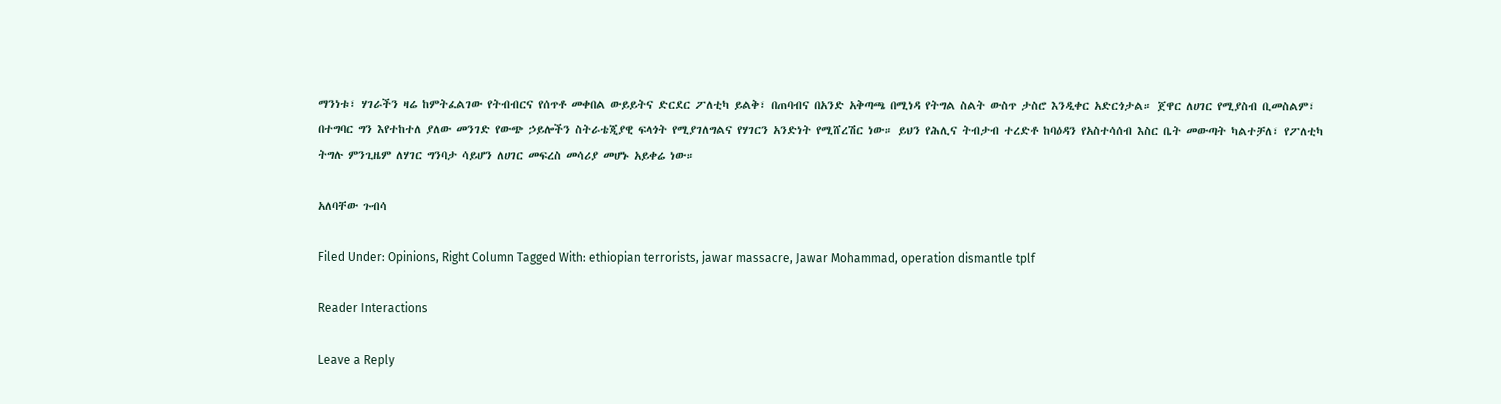ማንነቱ፣ ሃገራችን ዛሬ ከምትፈልገው የትብብርና የሰጥቶ መቀበል ውይይትና ድርደር ፖለቲካ ይልቅ፣ በጠባብና በአንድ አቅጣጫ በሚነዳ የትግል ስልት ውስጥ ታስሮ እንዲቀር አድርጎታል። ጀዋር ለሀገር የሚያስብ ቢመስልም፣ በተግባር ግን እየተከተለ ያለው መንገድ የውጭ ኃይሎችን ስትራቴጂያዊ ፍላጎት የሚያገለግልና የሃገርን አንድነት የሚሸረሽር ነው። ይህን የሕሊና ትብታብ ተረድቶ ከባዕዳን የአስተሳሰብ እስር ቤት መውጣት ካልተቻለ፣ የፖለቲካ ትግሉ ምንጊዜም ለሃገር ግንባታ ሳይሆን ለሀገር መፍረስ መሳሪያ መሆኑ አይቀሬ ነው።

አለባቸው ጉብሳ

Filed Under: Opinions, Right Column Tagged With: ethiopian terrorists, jawar massacre, Jawar Mohammad, operation dismantle tplf

Reader Interactions

Leave a Reply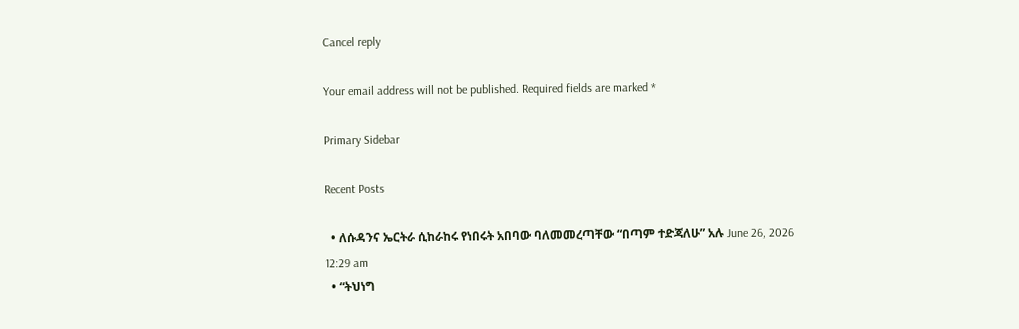Cancel reply

Your email address will not be published. Required fields are marked *

Primary Sidebar

Recent Posts

  • ለሱዳንና ኤርትራ ሲከራከሩ የነበሩት አበባው ባለመመረጣቸው “በጣም ተድጃለሁ” አሉ June 26, 2026 12:29 am
  • “ትህነግ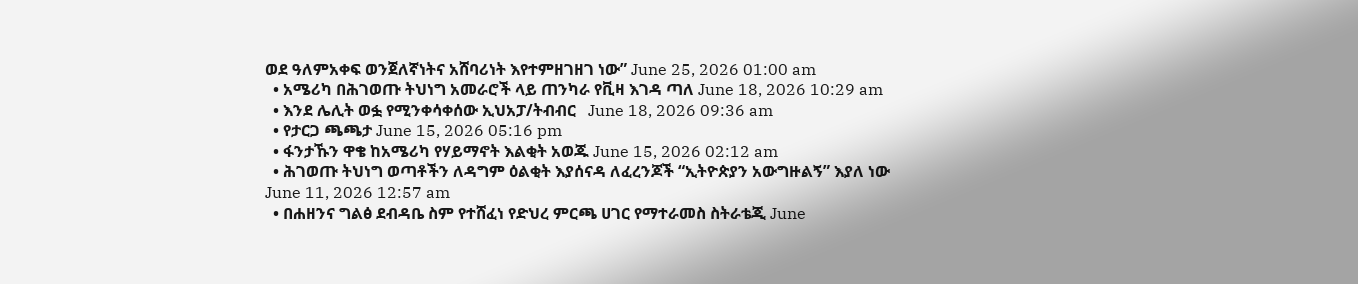ወደ ዓለምአቀፍ ወንጀለኛነትና አሸባሪነት እየተምዘገዘገ ነው” June 25, 2026 01:00 am
  • አሜሪካ በሕገወጡ ትህነግ አመራሮች ላይ ጠንካራ የቪዛ እገዳ ጣለ June 18, 2026 10:29 am
  • እንደ ሌሊት ወፏ የሚንቀሳቀሰው ኢህአፓ/ትብብር   June 18, 2026 09:36 am
  • የታርጋ ጫጫታ June 15, 2026 05:16 pm
  • ፋንታኹን ዋቄ ከአሜሪካ የሃይማኖት እልቂት አወጁ June 15, 2026 02:12 am
  • ሕገወጡ ትህነግ ወጣቶችን ለዳግም ዕልቂት እያሰናዳ ለፈረንጆች “ኢትዮጵያን አውግዙልኝ” እያለ ነው June 11, 2026 12:57 am
  • በሐዘንና ግልፅ ደብዳቤ ስም የተሸፈነ የድህረ ምርጫ ሀገር የማተራመስ ስትራቴጂ June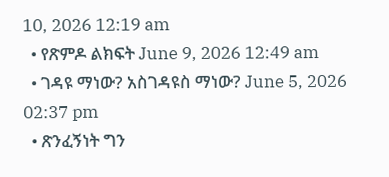10, 2026 12:19 am
  • የጽምዶ ልክፍት June 9, 2026 12:49 am
  • ገዳዩ ማነው? አስገዳዩስ ማነው? June 5, 2026 02:37 pm
  • ጽንፈኝነት ግን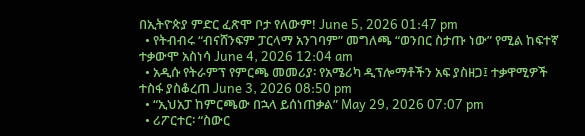በኢትዮጵያ ምድር ፈጽሞ ቦታ የለውም! June 5, 2026 01:47 pm
  • የትብብሩ “ብናሸንፍም ፓርላማ አንገባም” መግለጫ “ወንበር ስታጡ ነው” የሚል ከፍተኛ ተቃውሞ አስነሳ June 4, 2026 12:04 am
  • አዲሱ የትራምፕ የምርጫ መመሪያ፡ የአሜሪካ ዲፕሎማቶችን አፍ ያስዘጋ፤ ተቃዋሚዎች ተስፋ ያስቆረጠ June 3, 2026 08:50 pm
  • “ኢህአፓ ከምርጫው በኋላ ይሰነጠቃል” May 29, 2026 07:07 pm
  • ሪፖርተር፡ “ስውር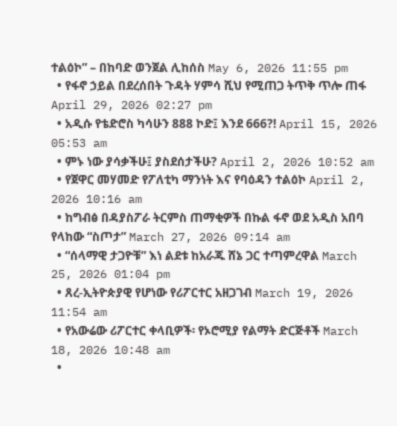ተልዕኮ” – በከባድ ወንጀል ሊከሰስ May 6, 2026 11:55 pm
  • የፋኖ ኃይል በደረሰበት ጉዳት ሃምሳ ሺህ የሚጠጋ ትጥቅ ጥሎ ጠፋ April 29, 2026 02:27 pm
  • አዲሱ የቴድሮስ ካሳሁን 888 ኮድ፤ እንደ 666?! April 15, 2026 05:53 am
  • ምኑ ነው ያሳቃችሁ፤ ያስደሰታችሁ? April 2, 2026 10:52 am
  • የጀዋር መሃመድ የፖለቲካ ማንነት እና የባዕዳን ተልዕኮ April 2, 2026 10:16 am
  • ከግብፅ በዳያስፖራ ትርምስ ጠማቂዎች በኩል ፋኖ ወደ አዲስ አበባ የላከው “ስጦታ” March 27, 2026 09:14 am
  • “ሰላማዊ ታጋዮቹ” እነ ልደቱ ከአራጁ ሸኔ ጋር ተጣምረዋል March 25, 2026 01:04 pm
  • ጸረ-ኢትዮጵያዊ የሆነው የሪፖርተር አዘጋገብ March 19, 2026 11:54 am
  • የአውሬው ሪፖርተር ቀላቢዎች፡ የኦሮሚያ የልማት ድርጅቶች March 18, 2026 10:48 am
  •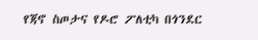የጃኖ ስጦታና የዶሮ ፖለቲካ በጎንደር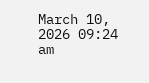March 10, 2026 09:24 am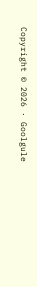Copyright © 2026 · Goolgule